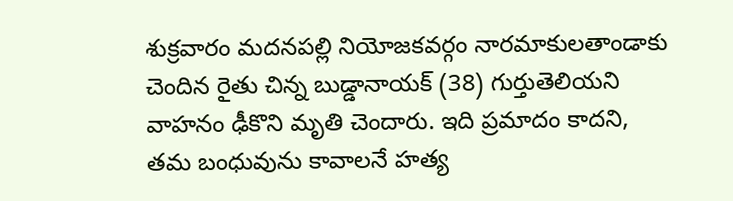శుక్రవారం మదనపల్లి నియోజకవర్గం నారమాకులతాండాకు చెందిన రైతు చిన్న బుడ్డానాయక్ (38) గుర్తుతెలియని వాహనం ఢీకొని మృతి చెందారు. ఇది ప్రమాదం కాదని, తమ బంధువును కావాలనే హత్య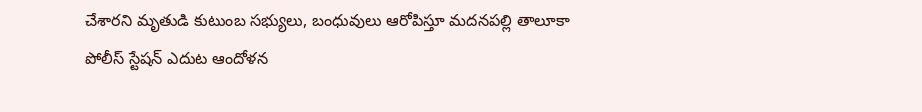చేశారని మృతుడి కుటుంబ సభ్యులు, బంధువులు ఆరోపిస్తూ మదనపల్లి తాలూకా పోలీస్ స్టేషన్ ఎదుట ఆందోళన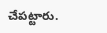చేపట్టారు.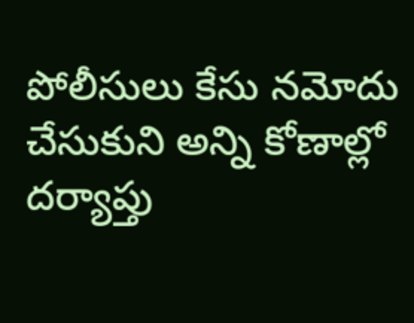పోలీసులు కేసు నమోదు చేసుకుని అన్ని కోణాల్లో దర్యాప్తు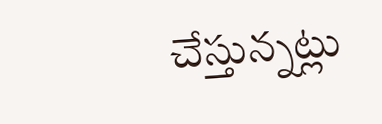చేస్తున్నట్లు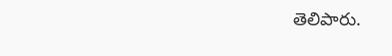తెలిపారు.